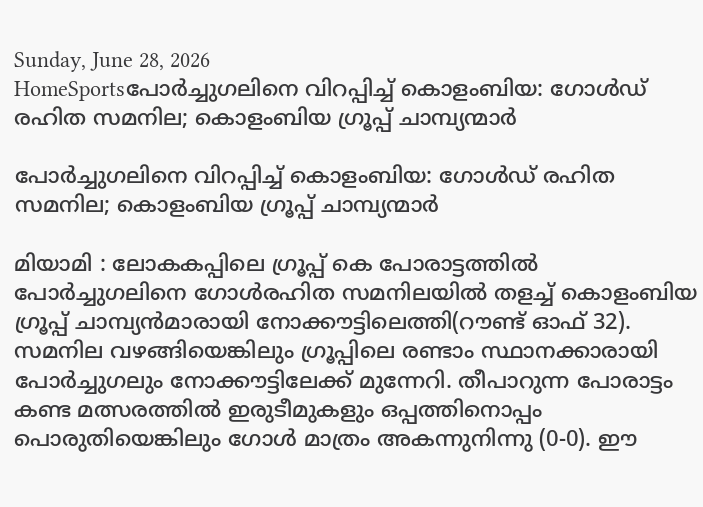Sunday, June 28, 2026
HomeSportsപോർച്ചുഗലിനെ വിറപ്പിച്ച് കൊളംബിയ: ഗോൾഡ് രഹിത സമനില; കൊളംബിയ ഗ്രൂപ്പ് ചാമ്പ്യന്മാർ

പോർച്ചുഗലിനെ വിറപ്പിച്ച് കൊളംബിയ: ഗോൾഡ് രഹിത സമനില; കൊളംബിയ ഗ്രൂപ്പ് ചാമ്പ്യന്മാർ

മിയാമി : ലോകകപ്പിലെ ഗ്രൂപ്പ് കെ പോരാട്ടത്തിൽ പോർച്ചുഗലിനെ ഗോള്‍രഹിത സമനിലയില്‍ തളച്ച് കൊളംബിയ ഗ്രൂപ്പ് ചാമ്പ്യൻമാരായി നോക്കൗട്ടിലെത്തി(റൗണ്ട് ഓഫ് 32). സമനില വഴങ്ങിയെങ്കിലും ഗ്രൂപ്പിലെ രണ്ടാം സ്ഥാനക്കാരായി പോര്‍ച്ചുഗലും നോക്കൗട്ടിലേക്ക് മുന്നേറി. തീപാറുന്ന പോരാട്ടം കണ്ട മത്സരത്തില്‍ ഇരുടീമുകളും ഒപ്പത്തിനൊപ്പം പൊരുതിയെങ്കിലും ഗോൾ മാത്രം അകന്നുനിന്നു (0-0). ഈ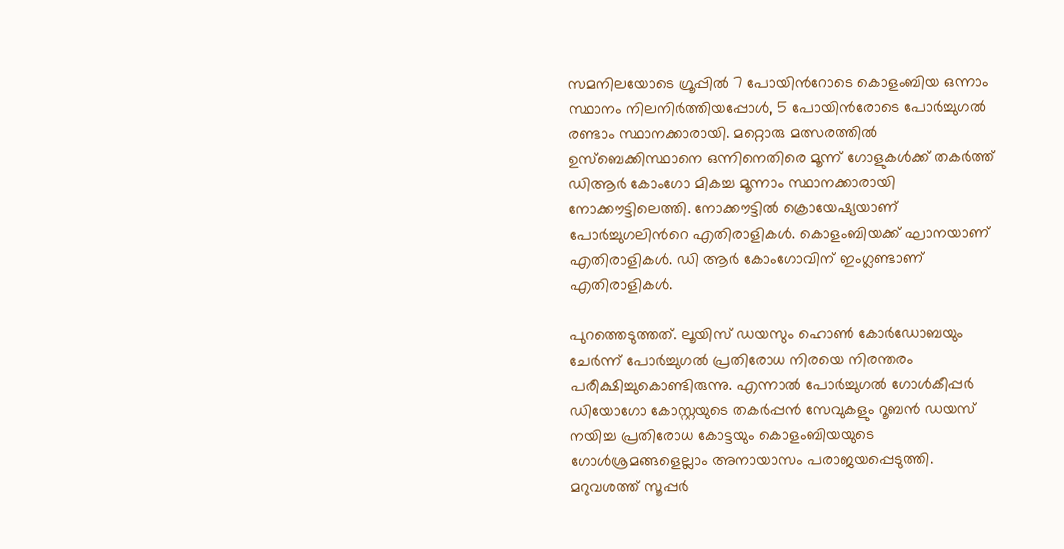സമനിലയോടെ ഗ്രൂപ്പിൽ 7 പോയിന്‍റോടെ കൊളംബിയ ഒന്നാം സ്ഥാനം നിലനിർത്തിയപ്പോൾ, 5 പോയിന്‍രോടെ പോർച്ചുഗൽ രണ്ടാം സ്ഥാനക്കാരായി. മറ്റൊരു മത്സരത്തില്‍ ഉസ്ബെക്കിസ്ഥാനെ ഒന്നിനെതിരെ മൂന്ന് ഗോളുകള്‍ക്ക് തകർത്ത് ഡിആര്‍ കോംഗോ മികച്ച മൂന്നാം സ്ഥാനക്കാരായി നോക്കൗട്ടിലെത്തി. നോക്കൗട്ടില്‍ ക്രൊയേഷ്യയാണ് പോര്‍ച്ചുഗലിന്‍റെ എതിരാളികള്‍. കൊളംബിയക്ക് ഘാനയാണ് എതിരാളികള്‍. ഡി ആര്‍ കോംഗോവിന് ഇംഗ്ലണ്ടാണ് എതിരാളികള്‍.

പുറത്തെടുത്തത്. ലൂയിസ് ഡയസും ഹൊൺ കോർഡോബയും ചേർന്ന് പോർച്ചുഗൽ പ്രതിരോധ നിരയെ നിരന്തരം പരീക്ഷിച്ചുകൊണ്ടിരുന്നു. എന്നാൽ പോർച്ചുഗൽ ഗോൾകീപ്പർ ഡിയോഗോ കോസ്റ്റയുടെ തകർപ്പൻ സേവുകളും റൂബൻ ഡയസ് നയിച്ച പ്രതിരോധ കോട്ടയും കൊളംബിയയുടെ ഗോൾശ്രമങ്ങളെല്ലാം അനായാസം പരാജയപ്പെടുത്തി. മറുവശത്ത് സൂപ്പർ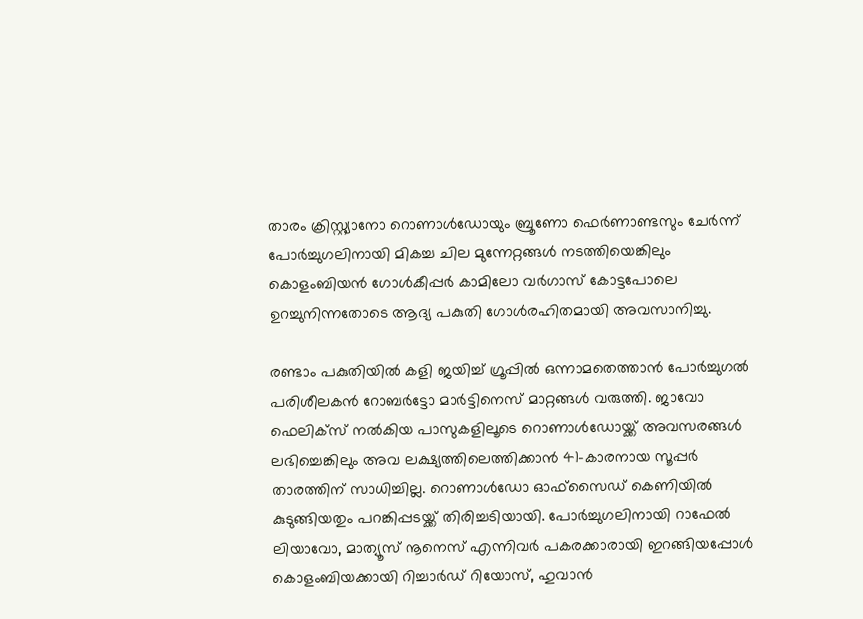താരം ക്രിസ്റ്റ്യാനോ റൊണാൾഡോയും ബ്രൂണോ ഫെർണാണ്ടസും ചേർന്ന് പോർച്ചുഗലിനായി മികച്ച ചില മുന്നേറ്റങ്ങൾ നടത്തിയെങ്കിലും കൊളംബിയൻ ഗോൾകീപ്പർ കാമിലോ വർഗാസ് കോട്ടപോലെ ഉറച്ചുനിന്നതോടെ ആദ്യ പകുതി ഗോൾരഹിതമായി അവസാനിച്ചു.

രണ്ടാം പകുതിയിൽ കളി ജയിച്ച് ഗ്രൂപ്പിൽ ഒന്നാമതെത്താൻ പോർച്ചുഗൽ പരിശീലകൻ റോബർട്ടോ മാർട്ടിനെസ് മാറ്റങ്ങൾ വരുത്തി. ജാവോ ഫെലിക്സ് നൽകിയ പാസുകളിലൂടെ റൊണാൾഡോയ്ക്ക് അവസരങ്ങൾ ലഭിച്ചെങ്കിലും അവ ലക്ഷ്യത്തിലെത്തിക്കാൻ 41-കാരനായ സൂപ്പർ താരത്തിന് സാധിച്ചില്ല. റൊണാൾഡോ ഓഫ്‌സൈഡ് കെണിയിൽ കുടുങ്ങിയതും പറങ്കിപ്പടയ്ക്ക് തിരിച്ചടിയായി. പോർച്ചുഗലിനായി റാഫേൽ ലിയാവോ, മാത്യൂസ് നൂനെസ് എന്നിവർ പകരക്കാരായി ഇറങ്ങിയപ്പോൾ കൊളംബിയക്കായി റിച്ചാർഡ് റിയോസ്, ഹുവാൻ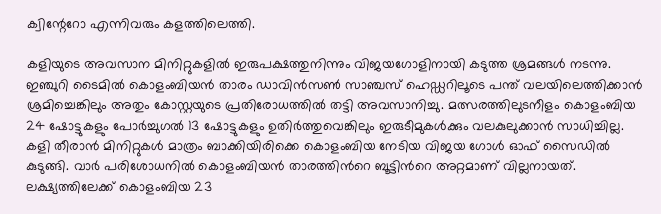ക്വിന്റേറോ എന്നിവരും കളത്തിലെത്തി.

കളിയുടെ അവസാന മിനിറ്റുകളിൽ ഇരുപക്ഷത്തുനിന്നും വിജയഗോളിനായി കടുത്ത ശ്രമങ്ങൾ നടന്നു. ഇഞ്ചുറി ടൈമിൽ കൊളംബിയൻ താരം ഡാവിൻസൺ സാഞ്ചസ് ഹെഡ്ഡറിലൂടെ പന്ത് വലയിലെത്തിക്കാൻ ശ്രമിച്ചെങ്കിലും അതും കോസ്റ്റയുടെ പ്രതിരോധത്തിൽ തട്ടി അവസാനിച്ചു. മത്സരത്തിലുടനീളം കൊളംബിയ 24 ഷോട്ടുകളും പോർച്ചുഗൽ 13 ഷോട്ടുകളും ഉതിർത്തുവെങ്കിലും ഇരുടീമുകൾക്കും വലകുലുക്കാൻ സാധിച്ചില്ല. കളി തീരാൻ മിനിറ്റുകള്‍ മാത്രം ബാക്കിയിരിക്കെ കൊളംബിയ നേടിയ വിജയ ഗോള്‍ ഓഫ് സൈഡില്‍ കുടുങ്ങി. വാര്‍ പരിശോധനില്‍ കൊളംബിയൻ താരത്തിന്‍റെ ബൂട്ടിന്‍റെ അറ്റമാണ് വില്ലനായത്. ലക്ഷ്യത്തിലേക്ക് കൊളംബിയ 23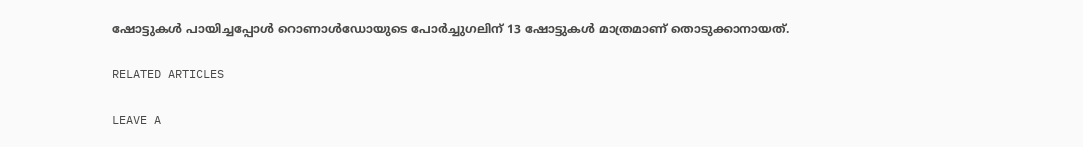ഷോട്ടുകള്‍ പായിച്ചപ്പോള്‍ റൊണാള്‍ഡോയുടെ പോര്‍ച്ചുഗലിന് 13 ഷോട്ടുകള്‍ മാത്രമാണ് തൊടുക്കാനായത്.

RELATED ARTICLES

LEAVE A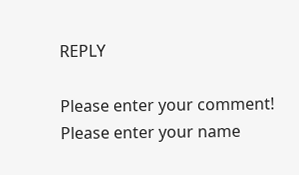REPLY

Please enter your comment!
Please enter your name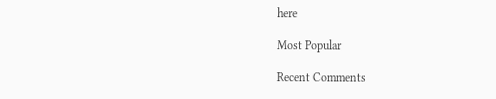here

Most Popular

Recent Comments